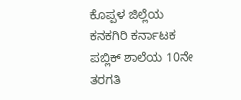ಕೊಪ್ಪಳ ಜಿಲ್ಲೆಯ ಕನಕಗಿರಿ ಕರ್ನಾಟಕ ಪಬ್ಲಿಕ್ ಶಾಲೆಯ 10ನೇ ತರಗತಿ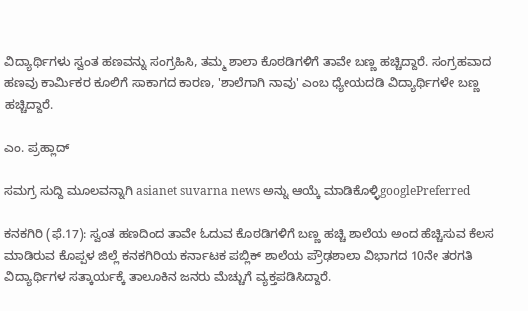ವಿದ್ಯಾರ್ಥಿಗಳು ಸ್ವಂತ ಹಣವನ್ನು ಸಂಗ್ರಹಿಸಿ, ತಮ್ಮ ಶಾಲಾ ಕೊಠಡಿಗಳಿಗೆ ತಾವೇ ಬಣ್ಣ ಹಚ್ಚಿದ್ದಾರೆ. ಸಂಗ್ರಹವಾದ ಹಣವು ಕಾರ್ಮಿಕರ ಕೂಲಿಗೆ ಸಾಕಾಗದ ಕಾರಣ, 'ಶಾಲೆಗಾಗಿ ನಾವು' ಎಂಬ ಧ್ಯೇಯದಡಿ ವಿದ್ಯಾರ್ಥಿಗಳೇ ಬಣ್ಣ ಹಚ್ಚಿದ್ದಾರೆ.

ಎಂ. ಪ್ರಹ್ಲಾದ್

ಸಮಗ್ರ ಸುದ್ದಿ ಮೂಲವನ್ನಾಗಿ asianet suvarna news ಅನ್ನು ಆಯ್ಕೆ ಮಾಡಿಕೊಳ್ಳಿgooglePreferred

ಕನಕಗಿರಿ (ಫೆ.17): ಸ್ವಂತ ಹಣದಿಂದ ತಾವೇ ಓದುವ ಕೊಠಡಿಗಳಿಗೆ ಬಣ್ಣ ಹಚ್ಚಿ ಶಾಲೆಯ ಅಂದ ಹೆಚ್ಚಿಸುವ ಕೆಲಸ ಮಾಡಿರುವ ಕೊಪ್ಪಳ ಜಿಲ್ಲೆ ಕನಕಗಿರಿಯ ಕರ್ನಾಟಕ ಪಬ್ಲಿಕ್ ಶಾಲೆಯ ಪ್ರೌಢಶಾಲಾ ವಿಭಾಗದ 10ನೇ ತರಗತಿ ವಿದ್ಯಾರ್ಥಿಗಳ ಸತ್ಕಾರ್ಯಕ್ಕೆ ತಾಲೂಕಿನ ಜನರು ಮೆಚ್ಚುಗೆ ವ್ಯಕ್ತಪಡಿಸಿದ್ದಾರೆ.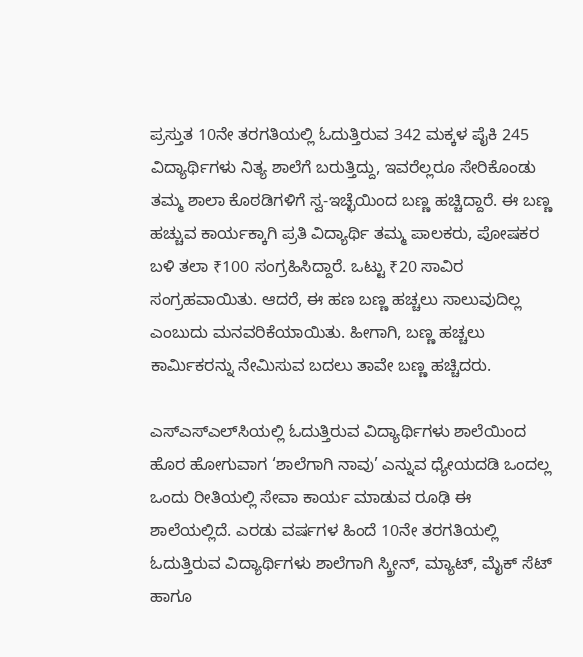ಪ್ರಸ್ತುತ 10ನೇ ತರಗತಿಯಲ್ಲಿ ಓದುತ್ತಿರುವ 342 ಮಕ್ಕಳ ಪೈಕಿ 245 ವಿದ್ಯಾರ್ಥಿಗಳು ನಿತ್ಯ ಶಾಲೆಗೆ ಬರುತ್ತಿದ್ದು, ಇವರೆಲ್ಲರೂ ಸೇರಿಕೊಂಡು ತಮ್ಮ ಶಾಲಾ ಕೊಠಡಿಗಳಿಗೆ ಸ್ವ-ಇಚ್ಛೆಯಿಂದ ಬಣ್ಣ ಹಚ್ಚಿದ್ದಾರೆ. ಈ ಬಣ್ಣ ಹಚ್ಚುವ ಕಾರ್ಯಕ್ಕಾಗಿ ಪ್ರತಿ ವಿದ್ಯಾರ್ಥಿ ತಮ್ಮ ಪಾಲಕರು, ಪೋಷಕರ ಬಳಿ ತಲಾ ₹100 ಸಂಗ್ರಹಿಸಿದ್ದಾರೆ. ಒಟ್ಟು ₹20 ಸಾವಿರ ಸಂಗ್ರಹವಾಯಿತು. ಆದರೆ, ಈ ಹಣ ಬಣ್ಣ ಹಚ್ಚಲು ಸಾಲುವುದಿಲ್ಲ ಎಂಬುದು ಮನವರಿಕೆಯಾಯಿತು. ಹೀಗಾಗಿ, ಬಣ್ಣ ಹಚ್ಚಲು ಕಾರ್ಮಿಕರನ್ನು ನೇಮಿಸುವ ಬದಲು ತಾವೇ ಬಣ್ಣ ಹಚ್ಚಿದರು.

ಎಸ್ಎಸ್ಎಲ್‌ಸಿಯಲ್ಲಿ ಓದುತ್ತಿರುವ ವಿದ್ಯಾರ್ಥಿಗಳು ಶಾಲೆಯಿಂದ ಹೊರ ಹೋಗುವಾಗ ‘ಶಾಲೆಗಾಗಿ ನಾವು’ ಎನ್ನುವ ಧ್ಯೇಯದಡಿ ಒಂದಲ್ಲ ಒಂದು ರೀತಿಯಲ್ಲಿ ಸೇವಾ ಕಾರ್ಯ ಮಾಡುವ ರೂಢಿ ಈ ಶಾಲೆಯಲ್ಲಿದೆ. ಎರಡು ವರ್ಷಗಳ ಹಿಂದೆ 10ನೇ ತರಗತಿಯಲ್ಲಿ ಓದುತ್ತಿರುವ ವಿದ್ಯಾರ್ಥಿಗಳು ಶಾಲೆಗಾಗಿ ಸ್ಕ್ರೀನ್, ಮ್ಯಾಟ್, ಮೈಕ್ ಸೆಟ್ ಹಾಗೂ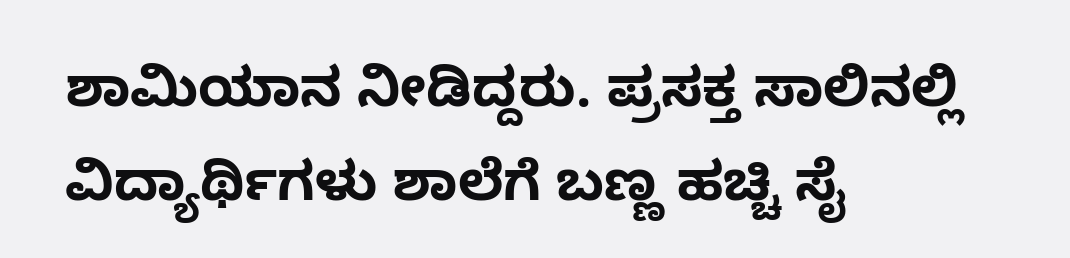ಶಾಮಿಯಾನ ನೀಡಿದ್ದರು. ಪ್ರಸಕ್ತ ಸಾಲಿನಲ್ಲಿ ವಿದ್ಯಾರ್ಥಿಗಳು ಶಾಲೆಗೆ ಬಣ್ಣ ಹಚ್ಚಿ ಸೈ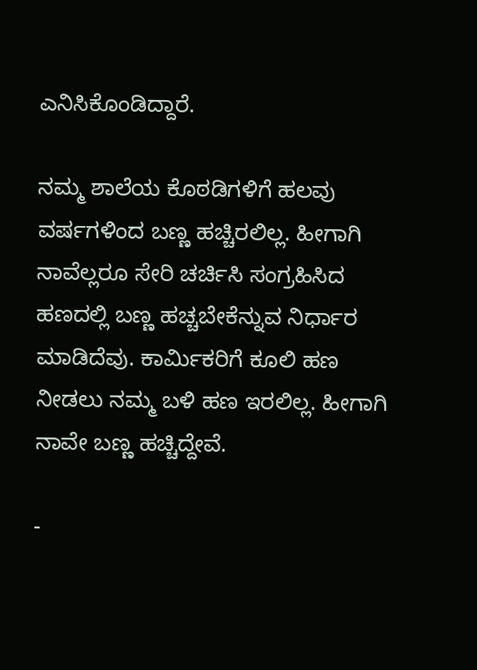ಎನಿಸಿಕೊಂಡಿದ್ದಾರೆ.

ನಮ್ಮ ಶಾಲೆಯ ಕೊಠಡಿಗಳಿಗೆ ಹಲವು ವರ್ಷಗಳಿಂದ ಬಣ್ಣ ಹಚ್ಚಿರಲಿಲ್ಲ. ಹೀಗಾಗಿ ನಾವೆಲ್ಲರೂ ಸೇರಿ ಚರ್ಚಿಸಿ ಸಂಗ್ರಹಿಸಿದ ಹಣದಲ್ಲಿ ಬಣ್ಣ ಹಚ್ಚಬೇಕೆನ್ನುವ ನಿರ್ಧಾರ ಮಾಡಿದೆವು. ಕಾರ್ಮಿಕರಿಗೆ ಕೂಲಿ ಹಣ ನೀಡಲು ನಮ್ಮ ಬಳಿ ಹಣ ಇರಲಿಲ್ಲ. ಹೀಗಾಗಿ ನಾವೇ ಬಣ್ಣ ಹಚ್ಚಿದ್ದೇವೆ.

-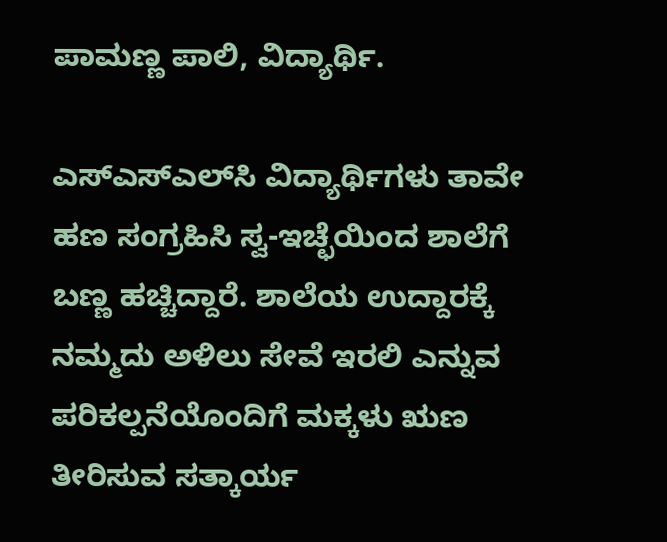ಪಾಮಣ್ಣ ಪಾಲಿ, ವಿದ್ಯಾರ್ಥಿ.

ಎಸ್ಎಸ್ಎಲ್‌ಸಿ ವಿದ್ಯಾರ್ಥಿಗಳು ತಾವೇ ಹಣ ಸಂಗ್ರಹಿಸಿ ಸ್ವ-ಇಚ್ಛೆಯಿಂದ ಶಾಲೆಗೆ ಬಣ್ಣ ಹಚ್ಚಿದ್ದಾರೆ. ಶಾಲೆಯ ಉದ್ದಾರಕ್ಕೆ ನಮ್ಮದು ಅಳಿಲು ಸೇವೆ ಇರಲಿ ಎನ್ನುವ ಪರಿಕಲ್ಪನೆಯೊಂದಿಗೆ ಮಕ್ಕಳು ಋಣ ತೀರಿಸುವ ಸತ್ಕಾರ್ಯ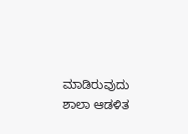ಮಾಡಿರುವುದು ಶಾಲಾ ಆಡಳಿತ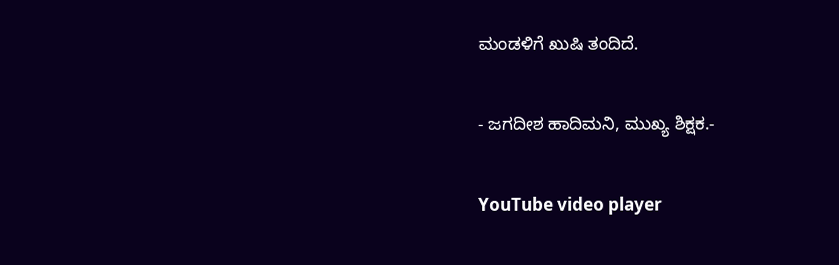ಮಂಡಳಿಗೆ ಖುಷಿ ತಂದಿದೆ.

- ಜಗದೀಶ ಹಾದಿಮನಿ, ಮುಖ್ಯ ಶಿಕ್ಷಕ.-

YouTube video player